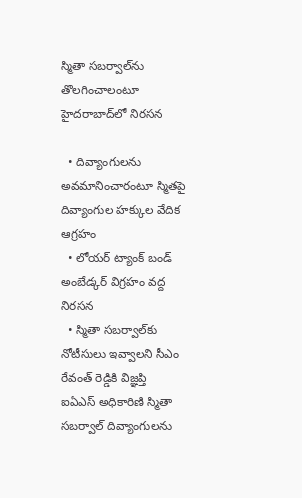స్మితా సబర్వాల్‌ను తొలగించాలంటూ హైదరాబాద్‌లో నిరసన

  • దివ్యాంగులను అవమానించారంటూ స్మితపై దివ్యాంగుల హక్కుల వేదిక ఆగ్రహం
  • లోయర్ ట్యాంక్ బండ్ అంబేడ్కర్ విగ్రహం వద్ద నిరసన
  • స్మితా సబర్వాల్‌కు నోటీసులు ఇవ్వాలని సీఎం రేవంత్ రెడ్డికి విజ్ఞప్తి
ఐఏఎస్ అధికారిణి స్మితా సబర్వాల్‌ దివ్యాంగులను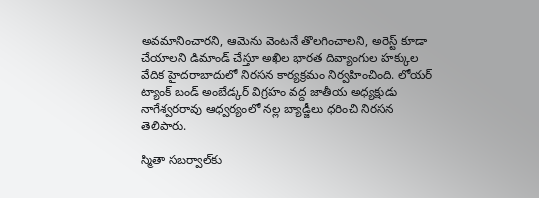అవమానించారని, ఆమెను వెంటనే తొలగించాలని, అరెస్ట్ కూడా చేయాలని డిమాండ్ చేస్తూ అఖిల భారత దివ్యాంగుల హక్కుల వేదిక హైదరాబాదులో నిరసన కార్యక్రమం నిర్వహించింది. లోయర్ ట్యాంక్ బండ్ అంబేడ్కర్ విగ్రహం వద్ద జాతీయ అధ్యక్షుడు నాగేశ్వరరావు ఆధ్వర్యంలో నల్ల బ్యాడ్జీలు ధరించి నిరసన తెలిపారు.

స్మితా సబర్వాల్‌కు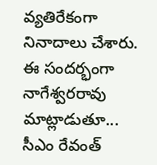వ్యతిరేకంగా నినాదాలు చేశారు. ఈ సందర్భంగా నాగేశ్వరరావు మాట్లాడుతూ... సీఎం రేవంత్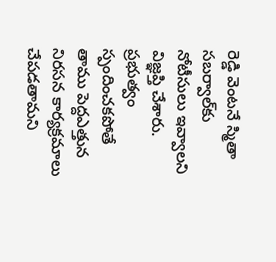రెడ్డి వెంటనే స్మితా సబర్వాల్‌కు నోటీసులు ఇవ్వాలని విజ్ఞప్తి చేశారు. ప్రభుత్వం స్పందించకపోతే తాము పెద్దఎత్తున నిరసన కార్యక్రమాలు చేపడతామని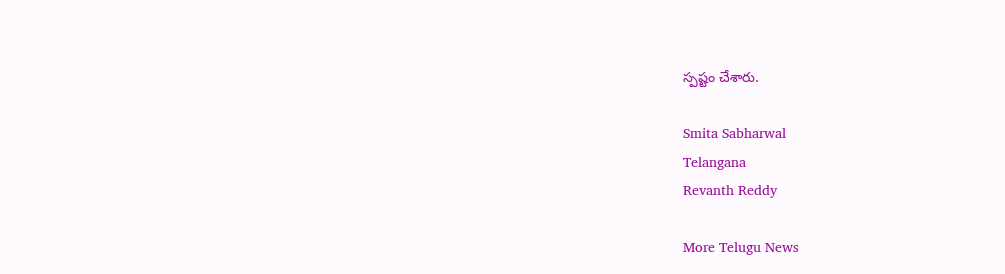స్పష్టం చేశారు.

Smita Sabharwal
Telangana
Revanth Reddy

More Telugu News